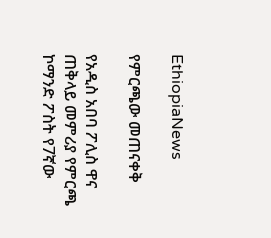EthiopiaNews

የምርጫው መጠናቀቅ

የአዲስ አበባ ፖሊስ ዋና ጠቅላይ መምሪያ የምርጫ ኮማንድ ፖስት የ7ኛው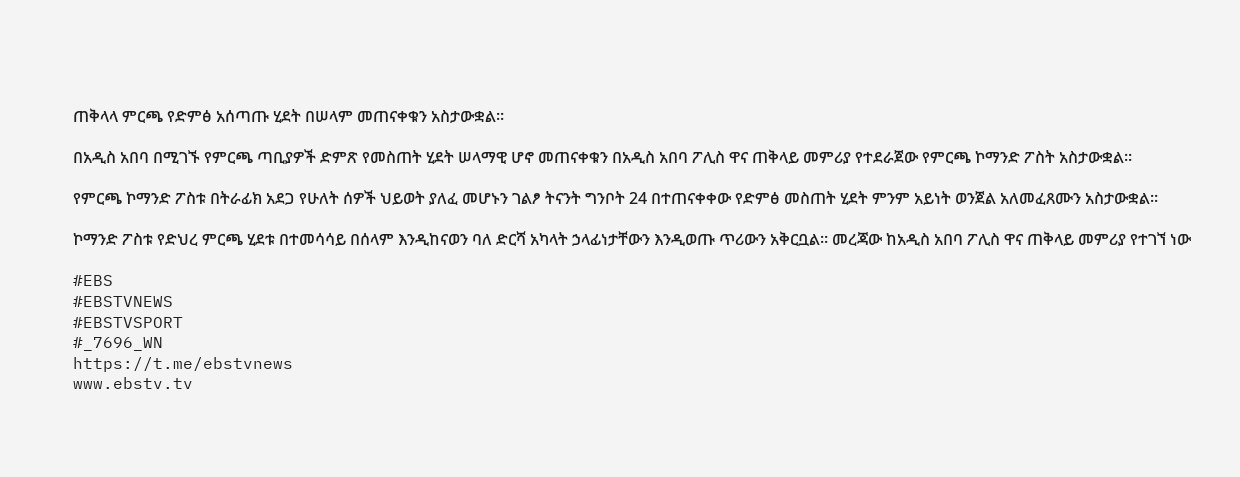ጠቅላላ ምርጫ የድምፅ አሰጣጡ ሂደት በሠላም መጠናቀቁን አስታውቋል።

በአዲስ አበባ በሚገኙ የምርጫ ጣቢያዎች ድምጽ የመስጠት ሂደት ሠላማዊ ሆኖ መጠናቀቁን በአዲስ አበባ ፖሊስ ዋና ጠቅላይ መምሪያ የተደራጀው የምርጫ ኮማንድ ፖስት አስታውቋል።

የምርጫ ኮማንድ ፖስቱ በትራፊክ አደጋ የሁለት ሰዎች ህይወት ያለፈ መሆኑን ገልፆ ትናንት ግንቦት 24 በተጠናቀቀው የድምፅ መስጠት ሂደት ምንም አይነት ወንጀል አለመፈጸሙን አስታውቋል።

ኮማንድ ፖስቱ የድህረ ምርጫ ሂደቱ በተመሳሳይ በሰላም እንዲከናወን ባለ ድርሻ አካላት ኃላፊነታቸውን እንዲወጡ ጥሪውን አቅርቧል። መረጃው ከአዲስ አበባ ፖሊስ ዋና ጠቅላይ መምሪያ የተገኘ ነው

#EBS
#EBSTVNEWS
#EBSTVSPORT
#_7696_WN
https://t.me/ebstvnews
www.ebstv.tv